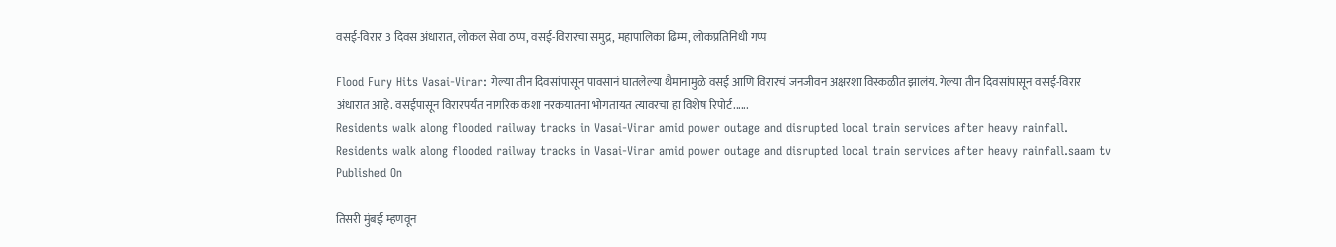वसई-विरार 3 दिवस अंधारात, लोकल सेवा ठप्प, वसई-विरारचा समुद्र, महापालिका ढिम्म, लोकप्रतिनिधी गप्प

Flood Fury Hits Vasai-Virar: गेल्या तीन दिवसांपासून पावसानं घातलेल्या थैमानामुळे वसई आणि विरारचं जनजीवन अक्षरशा विस्कळीत झालंय. गेल्या तीन दिवसांपासून वसई-विरार अंधारात आहे. वसईपासून विरारपर्यंत नागरिक कशा नरकयातना भोगतायत त्यावरचा हा विशेष रिपोर्ट......
Residents walk along flooded railway tracks in Vasai-Virar amid power outage and disrupted local train services after heavy rainfall.
Residents walk along flooded railway tracks in Vasai-Virar amid power outage and disrupted local train services after heavy rainfall.saam tv
Published On

तिसरी मुंबई म्हणवून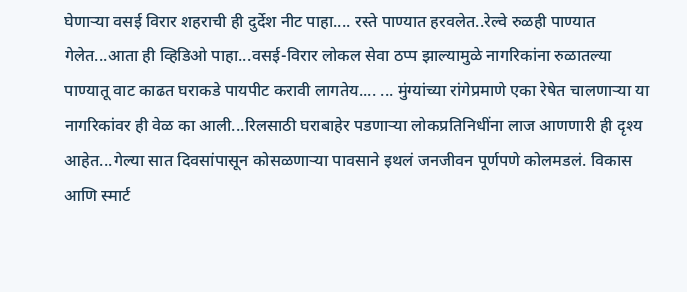घेणाऱ्या वसई विरार शहराची ही दुर्देश नीट पाहा.... रस्ते पाण्यात हरवलेत..रेल्वे रुळही पाण्यात गेलेत...आता ही व्हिडिओ पाहा...वसई-विरार लोकल सेवा ठप्प झाल्यामुळे नागरिकांना रुळातल्या पाण्यातू वाट काढत घराकडे पायपीट करावी लागतेय.... ... मुंग्यांच्या रांगेप्रमाणे एका रेषेत चालणाऱ्या या नागरिकांवर ही वेळ का आली...रिलसाठी घराबाहेर पडणाऱ्या लोकप्रतिनिधींना लाज आणणारी ही दृश्य आहेत...गेल्या सात दिवसांपासून कोसळणाऱ्या पावसाने इथलं जनजीवन पूर्णपणे कोलमडलं. विकास आणि स्मार्ट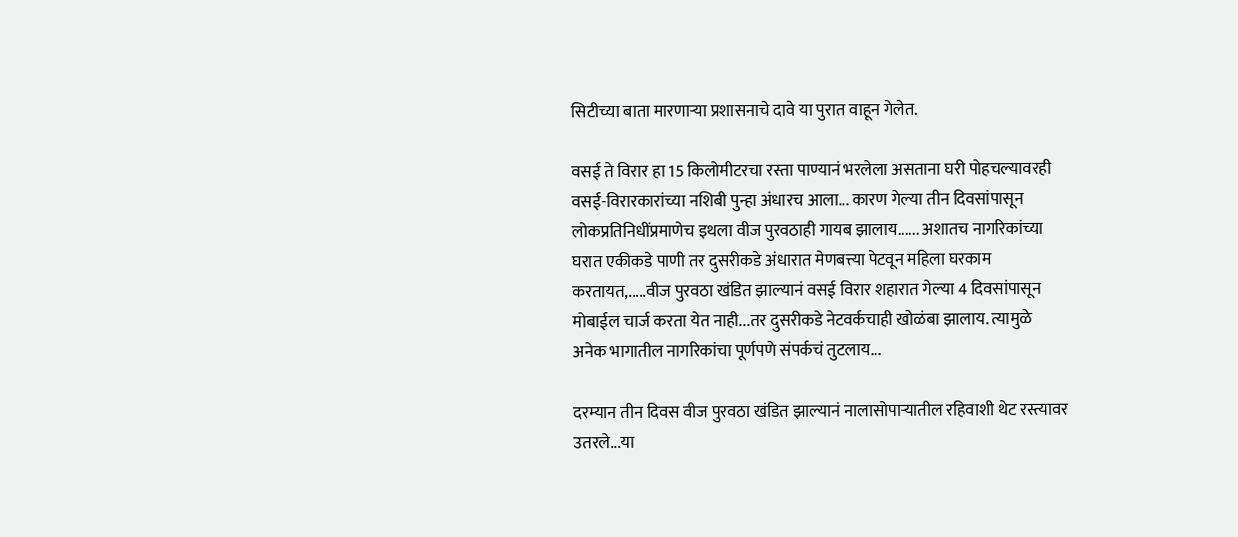सिटीच्या बाता मारणाऱ्या प्रशासनाचे दावे या पुरात वाहून गेलेत.

वसई ते विरार हा 15 किलोमीटरचा रस्ता पाण्यानं भरलेला असताना घरी पोहचल्यावरही वसई-विरारकारांच्या नशिबी पुन्हा अंधारच आला... कारण गेल्या तीन दिवसांपासून लोकप्रतिनिधींप्रमाणेच इथला वीज पुरवठाही गायब झालाय...... अशातच नागरिकांच्या घरात एकीकडे पाणी तर दुसरीकडे अंधारात मेणबत्त्या पेटवून महिला घरकाम करतायत,.....वीज पुरवठा खंडित झाल्यानं वसई विरार शहारात गेल्या 4 दिवसांपासून मोबाईल चार्ज करता येत नाही...तर दुसरीकडे नेटवर्कचाही खोळंबा झालाय. त्यामुळे अनेक भागातील नागरिकांचा पूर्णपणे संपर्कचं तुटलाय...

दरम्यान तीन दिवस वीज पुरवठा खंडित झाल्यानं नालासोपाऱ्यातील रहिवाशी थेट रस्त्यावर उतरले...या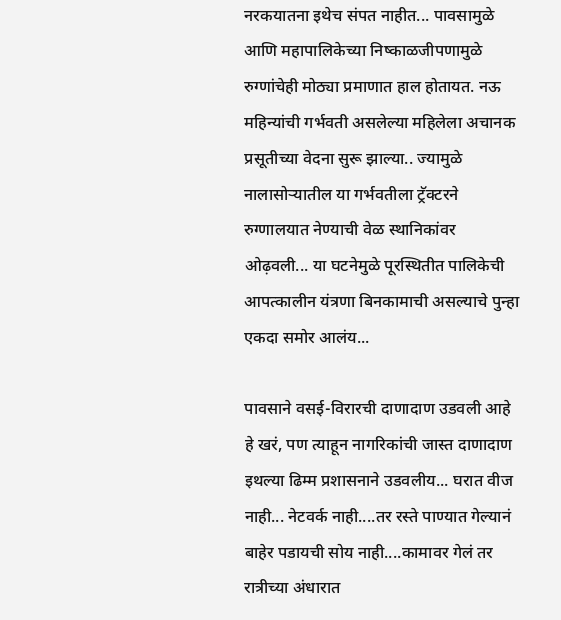नरकयातना इथेच संपत नाहीत... पावसामुळे आणि महापालिकेच्या निष्काळजीपणामुळे रुग्णांचेही मोठ्या प्रमाणात हाल होतायत. नऊ महिन्यांची गर्भवती असलेल्या महिलेला अचानक प्रसूतीच्या वेदना सुरू झाल्या.. ज्यामुळे नालासोऱ्यातील या गर्भवतीला ट्रॅक्टरने रुग्णालयात नेण्याची वेळ स्थानिकांवर ओढ़वली... या घटनेमुळे पूरस्थितीत पालिकेची आपत्कालीन यंत्रणा बिनकामाची असल्याचे पुन्हा एकदा समोर आलंय...

पावसाने वसई-विरारची दाणादाण उडवली आहे हे खरं, पण त्याहून नागरिकांची जास्त दाणादाण इथल्या ढिम्म प्रशासनाने उडवलीय... घरात वीज नाही... नेटवर्क नाही....तर रस्ते पाण्यात गेल्यानं बाहेर पडायची सोय नाही....कामावर गेलं तर रात्रीच्या अंधारात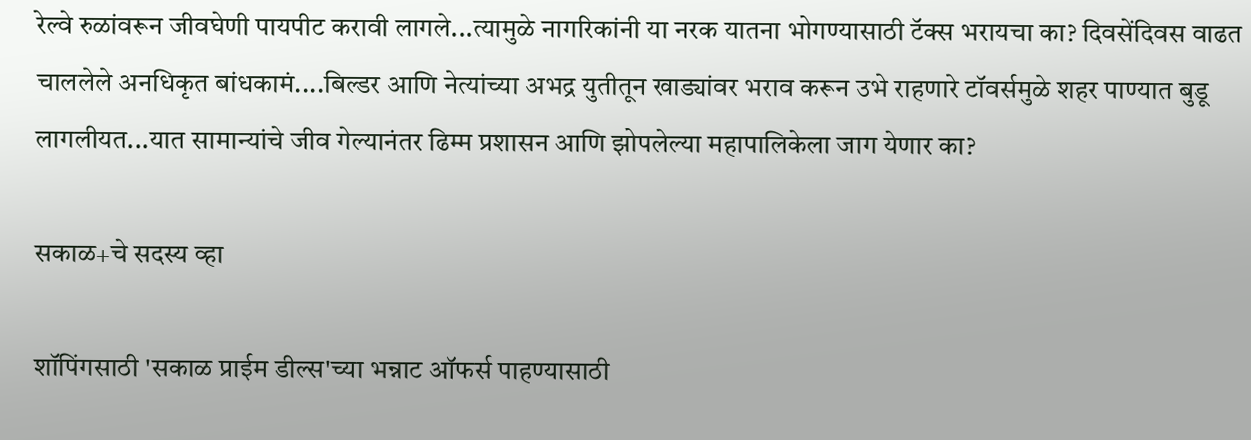रेल्वे रुळांवरून जीवघेणी पायपीट करावी लागले...त्यामुळे नागरिकांनी या नरक यातना भोगण्यासाठी टॅक्स भरायचा का? दिवसेंदिवस वाढत चाललेले अनधिकृत बांधकामं....बिल्डर आणि नेत्यांच्या अभद्र युतीतून खाड्यांवर भराव करून उभे राहणारे टॉवर्समुळे शहर पाण्यात बुडू लागलीयत...यात सामान्यांचे जीव गेल्यानंतर ढिम्म प्रशासन आणि झोपलेल्या महापालिकेला जाग येणार का?

सकाळ+चे सदस्य व्हा

शॉपिंगसाठी 'सकाळ प्राईम डील्स'च्या भन्नाट ऑफर्स पाहण्यासाठी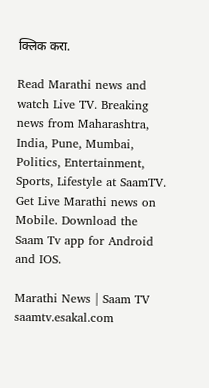क्लिक करा.

Read Marathi news and watch Live TV. Breaking news from Maharashtra, India, Pune, Mumbai, Politics, Entertainment, Sports, Lifestyle at SaamTV. Get Live Marathi news on Mobile. Download the Saam Tv app for Android and IOS.

Marathi News | Saam TV
saamtv.esakal.com